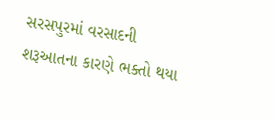સરસપુરમાં વરસાદની શરૂઆતના કારણે ભક્તો થયા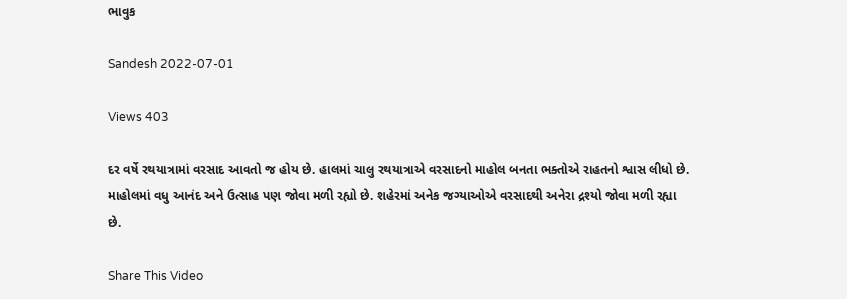ભાવુક

Sandesh 2022-07-01

Views 403

દર વર્ષે રથયાત્રામાં વરસાદ આવતો જ હોય છે. હાલમાં ચાલુ રથયાત્રાએ વરસાદનો માહોલ બનતા ભક્તોએ રાહતનો શ્વાસ લીધો છે. માહોલમાં વધુ આનંદ અને ઉત્સાહ પણ જોવા મળી રહ્યો છે. શહેરમાં અનેક જગ્યાઓએ વરસાદથી અનેરા દ્રશ્યો જોવા મળી રહ્યા છે.

Share This Video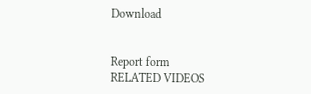Download


Report form
RELATED VIDEOS